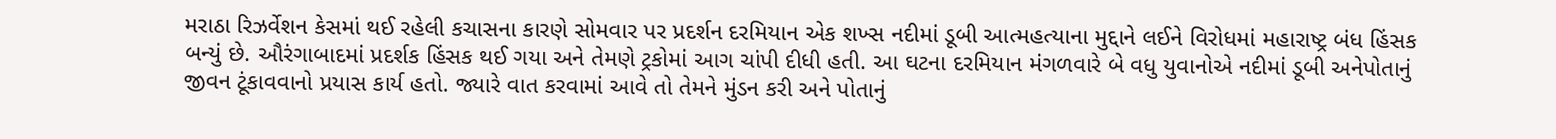મરાઠા રિઝર્વેશન કેસમાં થઈ રહેલી કચાસના કારણે સોમવાર પર પ્રદર્શન દરમિયાન એક શખ્સ નદીમાં ડૂબી આત્મહત્યાના મુદ્દાને લઈને વિરોધમાં મહારાષ્ટ્ર બંધ હિંસક બન્યું છે. ઔરંગાબાદમાં પ્રદર્શક હિંસક થઈ ગયા અને તેમણે ટ્રકોમાં આગ ચાંપી દીધી હતી. આ ઘટના દરમિયાન મંગળવારે બે વધુ યુવાનોએ નદીમાં ડૂબી અનેપોતાનું જીવન ટૂંકાવવાનો પ્રયાસ કાર્ય હતો. જ્યારે વાત કરવામાં આવે તો તેમને મુંડન કરી અને પોતાનું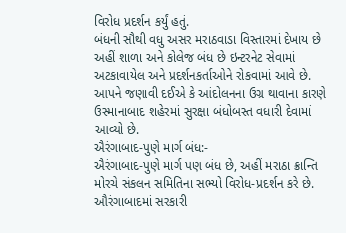વિરોધ પ્રદર્શન કર્યું હતું.
બંધની સૌથી વધુ અસર મરાઠવાડા વિસ્તારમાં દેખાય છે અહીં શાળા અને કોલેજ બંધ છે ઇન્ટરનેટ સેવામાં અટકાવાયેલ અને પ્રદર્શનકર્તાઓને રોકવામાં આવે છે. આપને જણાવી દઈએ કે આંદોલનના ઉગ્ર થાવાના કારણે ઉસ્માનાબાદ શહેરમાં સુરક્ષા બંધોબસ્ત વધારી દેવામાં આવ્યો છે.
ઐરંગાબાદ-પુણે માર્ગ બંધ:-
ઐરંગાબાદ-પુણે માર્ગ પણ બંધ છે, અહીં મરાઠા ક્રાન્તિ મોરચે સંકલન સમિતિના સભ્યો વિરોધ-પ્રદર્શન કરે છે. ઔરંગાબાદમાં સરકારી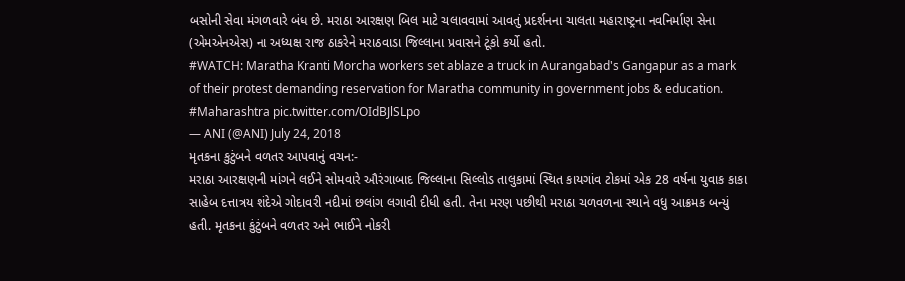બસોની સેવા મંગળવારે બંધ છે. મરાઠા આરક્ષણ બિલ માટે ચલાવવામાં આવતું પ્રદર્શનના ચાલતા મહારાષ્ટ્રના નવનિર્માણ સેના (એમએનએસ) ના અધ્યક્ષ રાજ ઠાકરેને મરાઠવાડા જિલ્લાના પ્રવાસને ટૂંકો કર્યો હતો.
#WATCH: Maratha Kranti Morcha workers set ablaze a truck in Aurangabad's Gangapur as a mark of their protest demanding reservation for Maratha community in government jobs & education. #Maharashtra pic.twitter.com/OIdBJlSLpo
— ANI (@ANI) July 24, 2018
મૃતકના કુટુંબને વળતર આપવાનું વચન:-
મરાઠા આરક્ષણની માંગને લઈને સોમવારે ઔરંગાબાદ જિલ્લાના સિલ્લોડ તાલુકામાં સ્થિત કાયગાંવ ટોકમાં એક 28 વર્ષના યુવાક કાકા સાહેબ દત્તાત્રય શંદેએ ગોદાવરી નદીમાં છલાંગ લગાવી દીધી હતી. તેના મરણ પછીથી મરાઠા ચળવળના સ્થાને વધુ આક્રમક બન્યું હતી. મૃતકના કુંટુંબને વળતર અને ભાઈને નોકરી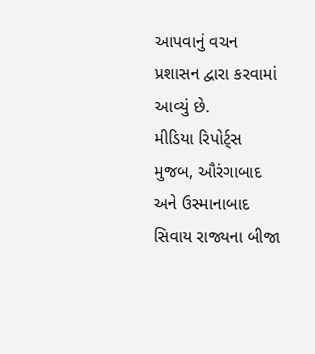આપવાનું વચન પ્રશાસન દ્વારા કરવામાં આવ્યું છે.
મીડિયા રિપોર્ટ્સ મુજબ, ઔરંગાબાદ અને ઉસ્માનાબાદ સિવાય રાજ્યના બીજા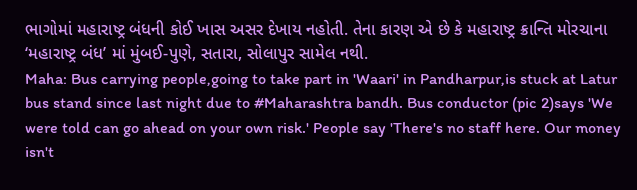ભાગોમાં મહારાષ્ટ્ર બંધની કોઈ ખાસ અસર દેખાય નહોતી. તેના કારણ એ છે કે મહારાષ્ટ્ર ક્રાન્તિ મોરચાના ‘મહારાષ્ટ્ર બંધ’ માં મુંબઈ-પુણે, સતારા, સોલાપુર સામેલ નથી.
Maha: Bus carrying people,going to take part in 'Waari' in Pandharpur,is stuck at Latur bus stand since last night due to #Maharashtra bandh. Bus conductor (pic 2)says 'We were told can go ahead on your own risk.' People say 'There's no staff here. Our money isn't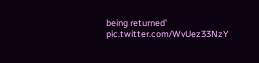being returned' pic.twitter.com/WvUez33NzY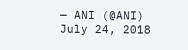— ANI (@ANI) July 24, 2018